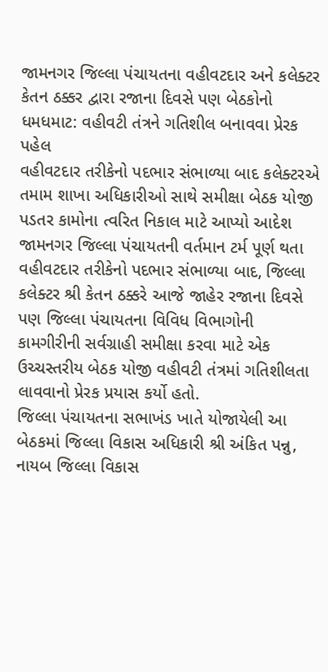જામનગર જિલ્લા પંચાયતના વહીવટદાર અને કલેક્ટર કેતન ઠક્કર દ્વારા રજાના દિવસે પણ બેઠકોનો ધમધમાટ: વહીવટી તંત્રને ગતિશીલ બનાવવા પ્રેરક પહેલ
વહીવટદાર તરીકેનો પદભાર સંભાળ્યા બાદ કલેક્ટરએ તમામ શાખા અધિકારીઓ સાથે સમીક્ષા બેઠક યોજી પડતર કામોના ત્વરિત નિકાલ માટે આપ્યો આદેશ
જામનગર જિલ્લા પંચાયતની વર્તમાન ટર્મ પૂર્ણ થતા વહીવટદાર તરીકેનો પદભાર સંભાળ્યા બાદ, જિલ્લા કલેક્ટર શ્રી કેતન ઠક્કરે આજે જાહેર રજાના દિવસે પણ જિલ્લા પંચાયતના વિવિધ વિભાગોની કામગીરીની સર્વગ્રાહી સમીક્ષા કરવા માટે એક ઉચ્ચસ્તરીય બેઠક યોજી વહીવટી તંત્રમાં ગતિશીલતા લાવવાનો પ્રેરક પ્રયાસ કર્યો હતો.
જિલ્લા પંચાયતના સભાખંડ ખાતે યોજાયેલી આ બેઠકમાં જિલ્લા વિકાસ અધિકારી શ્રી અંકિત પન્નુ, નાયબ જિલ્લા વિકાસ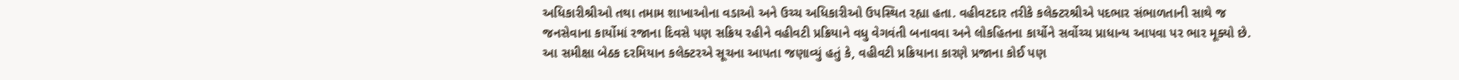અધિકારીશ્રીઓ તથા તમામ શાખાઓના વડાઓ અને ઉચ્ચ અધિકારીઓ ઉપસ્થિત રહ્યા હતા. વહીવટદાર તરીકે કલેક્ટરશ્રીએ પદભાર સંભાળતાની સાથે જ જનસેવાના કાર્યોમાં રજાના દિવસે પણ સક્રિય રહીને વહીવટી પ્રક્રિયાને વધુ વેગવંતી બનાવવા અને લોકહિતના કાર્યોને સર્વોચ્ચ પ્રાધાન્ય આપવા પર ભાર મૂક્યો છે.
આ સમીક્ષા બેઠક દરમિયાન કલેક્ટરએ સૂચના આપતા જણાવ્યું હતું કે, વહીવટી પ્રક્રિયાના કારણે પ્રજાના કોઈ પણ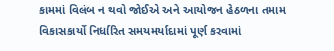કામમાં વિલંબ ન થવો જોઈએ અને આયોજન હેઠળના તમામ વિકાસકાર્યો નિર્ધારિત સમયમર્યાદામાં પૂર્ણ કરવામાં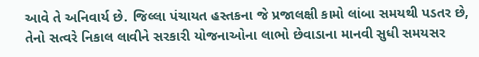આવે તે અનિવાર્ય છે. જિલ્લા પંચાયત હસ્તકના જે પ્રજાલક્ષી કામો લાંબા સમયથી પડતર છે, તેનો સત્વરે નિકાલ લાવીને સરકારી યોજનાઓના લાભો છેવાડાના માનવી સુધી સમયસર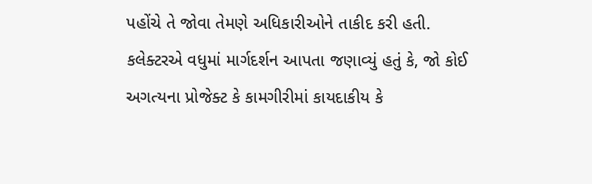પહોંચે તે જોવા તેમણે અધિકારીઓને તાકીદ કરી હતી.
કલેક્ટરએ વધુમાં માર્ગદર્શન આપતા જણાવ્યું હતું કે, જો કોઈ અગત્યના પ્રોજેક્ટ કે કામગીરીમાં કાયદાકીય કે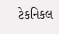ટેકનિકલ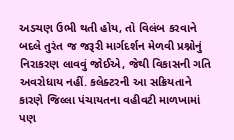અડચણ ઉભી થતી હોય, તો વિલંબ કરવાને બદલે તુરંત જ જરૂરી માર્ગદર્શન મેળવી પ્રશ્નોનું નિરાકરણ લાવવું જોઈએ, જેથી વિકાસની ગતિ અવરોધાય નહીં. કલેક્ટરની આ સક્રિયતાને કારણે જિલ્લા પંચાયતના વહીવટી માળખામાં પણ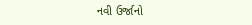નવી ઉર્જાનો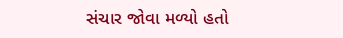સંચાર જોવા મળ્યો હતો